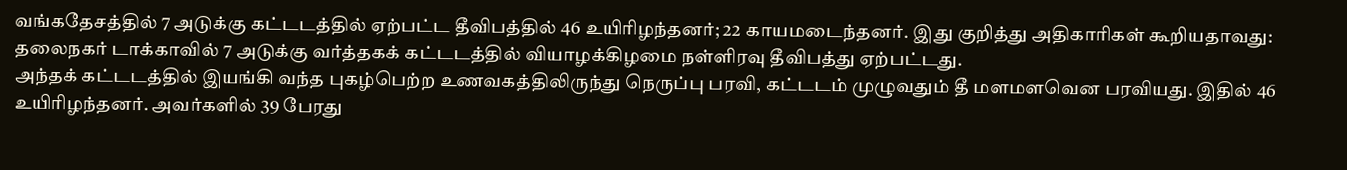வங்கதேசத்தில் 7 அடுக்கு கட்டடத்தில் ஏற்பட்ட தீவிபத்தில் 46 உயிரிழந்தனர்; 22 காயமடைந்தனர். இது குறித்து அதிகாரிகள் கூறியதாவது: தலைநகர் டாக்காவில் 7 அடுக்கு வர்த்தகக் கட்டடத்தில் வியாழக்கிழமை நள்ளிரவு தீவிபத்து ஏற்பட்டது.
அந்தக் கட்டடத்தில் இயங்கி வந்த புகழ்பெற்ற உணவகத்திலிருந்து நெருப்பு பரவி, கட்டடம் முழுவதும் தீ மளமளவென பரவியது. இதில் 46 உயிரிழந்தனர். அவர்களில் 39 பேரது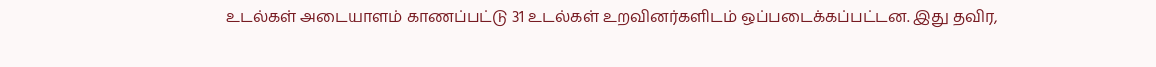உடல்கள் அடையாளம் காணப்பட்டு 31 உடல்கள் உறவினர்களிடம் ஒப்படைக்கப்பட்டன. இது தவிர,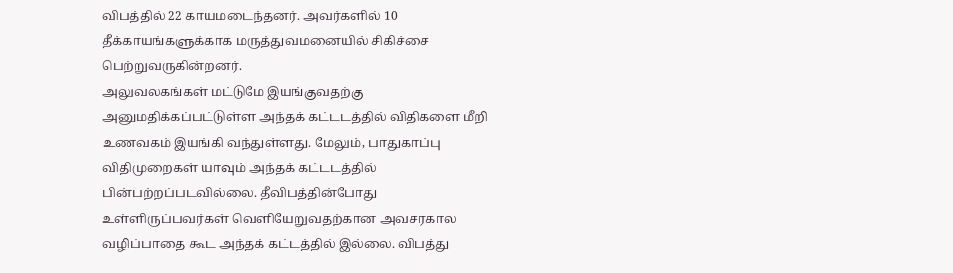விபத்தில் 22 காயமடைந்தனர். அவர்களில் 10 தீக்காயங்களுக்காக மருத்துவமனையில் சிகிச்சை பெற்றுவருகின்றனர்.
அலுவலகங்கள் மட்டுமே இயங்குவதற்கு அனுமதிக்கப்பட்டுள்ள அந்தக் கட்டடத்தில் விதிகளை மீறி உணவகம் இயங்கி வந்துள்ளது. மேலும், பாதுகாப்பு விதிமுறைகள் யாவும் அந்தக் கட்டடத்தில் பின்பற்றப்படவில்லை. தீவிபத்தின்போது உள்ளிருப்பவர்கள் வெளியேறுவதற்கான அவசரகால வழிப்பாதை கூட அந்தக் கட்டத்தில் இல்லை. விபத்து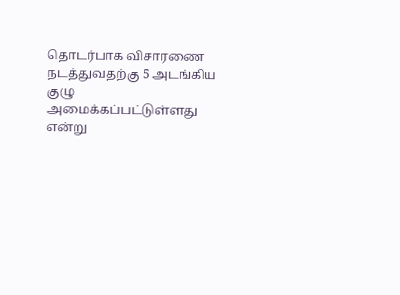தொடர்பாக விசாரணை நடத்துவதற்கு 5 அடங்கிய குழு அமைக்கப்பட்டுள்ளது என்று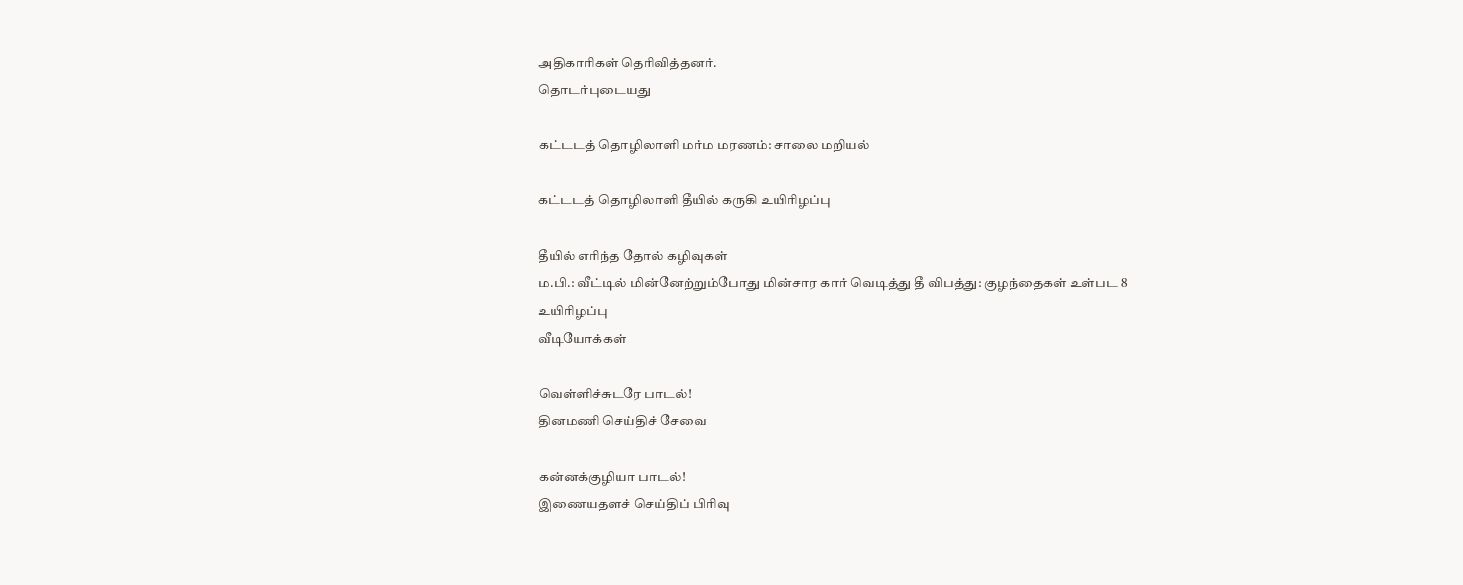அதிகாரிகள் தெரிவித்தனர்.
தொடர்புடையது

கட்டடத் தொழிலாளி மர்ம மரணம்: சாலை மறியல்

கட்டடத் தொழிலாளி தீயில் கருகி உயிரிழப்பு

தீயில் எரிந்த தோல் கழிவுகள்
ம.பி.: வீட்டில் மின்னேற்றும்போது மின்சார கார் வெடித்து தீ விபத்து: குழந்தைகள் உள்பட 8 உயிரிழப்பு
வீடியோக்கள்

வெள்ளிச்சுடரே பாடல்!
தினமணி செய்திச் சேவை

கன்னக்குழியா பாடல்!
இணையதளச் செய்திப் பிரிவு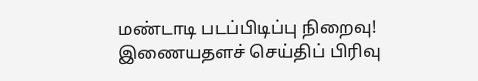மண்டாடி படப்பிடிப்பு நிறைவு!
இணையதளச் செய்திப் பிரிவு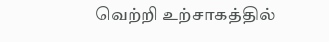வெற்றி உற்சாகத்தில்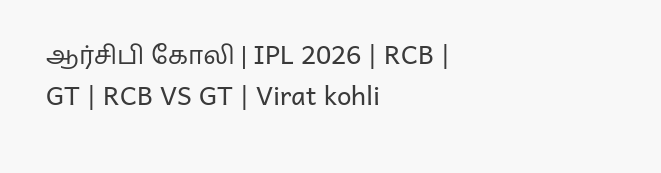ஆர்சிபி கோலி | IPL 2026 | RCB | GT | RCB VS GT | Virat kohli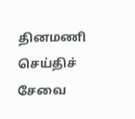தினமணி செய்திச் சேவை